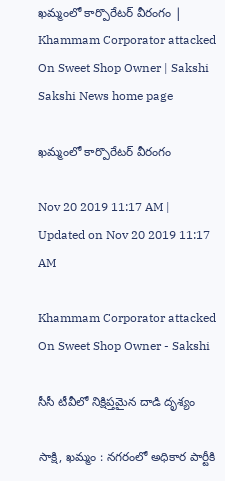ఖమ్మంలో కార్పొరేటర్‌ వీరంగం | Khammam Corporator attacked On Sweet Shop Owner | Sakshi
Sakshi News home page

ఖమ్మంలో కార్పొరేటర్‌ వీరంగం

Nov 20 2019 11:17 AM | Updated on Nov 20 2019 11:17 AM

Khammam Corporator attacked On Sweet Shop Owner - Sakshi

సీసీ టీవీలో నిక్షిప్తమైన దాడి దృశ్యం

సాక్షి, ఖమ్మం : నగరంలో అధికార పార్టీకి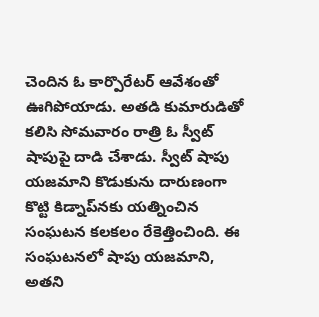చెందిన ఓ కార్పొరేటర్‌ ఆవేశంతో ఊగిపోయాడు. అతడి కుమారుడితో కలిసి సోమవారం రాత్రి ఓ స్వీట్‌ షాపుపై దాడి చేశాడు. స్వీట్‌ షాపు యజమాని కొడుకును దారుణంగా కొట్టి కిడ్నాప్‌నకు యత్నించిన సంఘటన కలకలం రేకెత్తించింది. ఈ సంఘటనలో షాపు యజమాని, అతని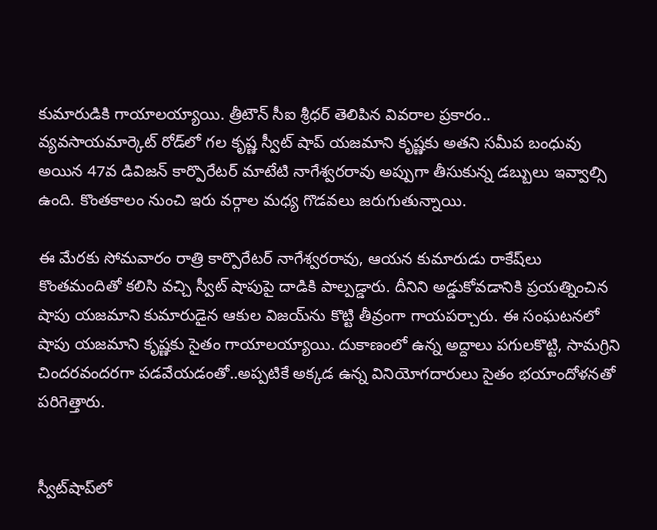కుమారుడికి గాయాలయ్యాయి. త్రీటౌన్‌ సీఐ శ్రీధర్‌ తెలిపిన వివరాల ప్రకారం..
వ్యవసాయమార్కెట్‌ రోడ్‌లో గల కృష్ణ స్వీట్‌ షాప్‌ యజమాని కృష్ణకు అతని సమీప బంధువు అయిన 47వ డివిజన్‌ కార్పొరేటర్‌ మాటేటి నాగేశ్వరరావు అప్పుగా తీసుకున్న డబ్బులు ఇవ్వాల్సి ఉంది. కొంతకాలం నుంచి ఇరు వర్గాల మధ్య గొడవలు జరుగుతున్నాయి.

ఈ మేరకు సోమవారం రాత్రి కార్పొరేటర్‌ నాగేశ్వరరావు, ఆయన కుమారుడు రాకేష్‌లు కొంతమందితో కలిసి వచ్చి స్వీట్‌ షాపుపై దాడికి పాల్పడ్డారు. దీనిని అడ్డుకోవడానికి ప్రయత్నించిన షాపు యజమాని కుమారుడైన ఆకుల విజయ్‌ను కొట్టి తీవ్రంగా గాయపర్చారు. ఈ సంఘటనలో షాపు యజమాని కృష్ణకు సైతం గాయాలయ్యాయి. దుకాణంలో ఉన్న అద్దాలు పగులకొట్టి, సామగ్రిని చిందరవందరగా పడవేయడంతో..అప్పటికే అక్కడ ఉన్న వినియోగదారులు సైతం భయాందోళనతో పరిగెత్తారు.


స్వీట్‌షాప్‌లో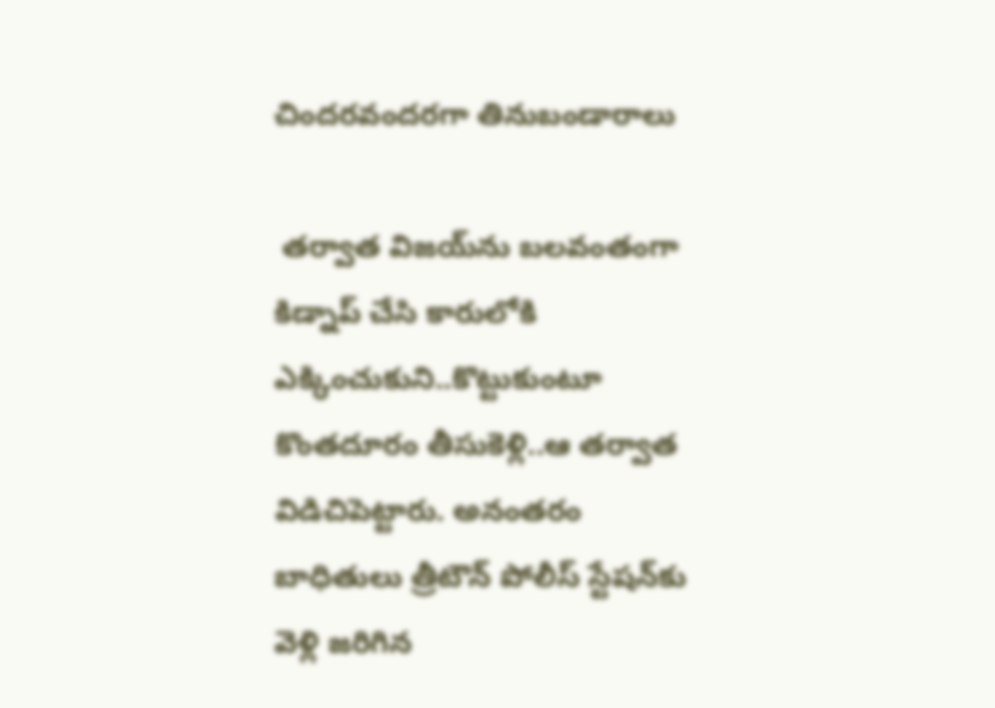చిందరవందరగా తినుబండారాలు

 తర్వాత విజయ్‌ను బలవంతంగా కిడ్నాప్‌ చేసి కారులోకి ఎక్కించుకుని..కొట్టుకుంటూ కొంతదూరం తీసుకెళ్లి..ఆ తర్వాత విడిచిపెట్టారు. అనంతరం బాధితులు త్రీటౌన్‌ పోలీస్‌ స్టేషన్‌కు వెళ్లి జరిగిన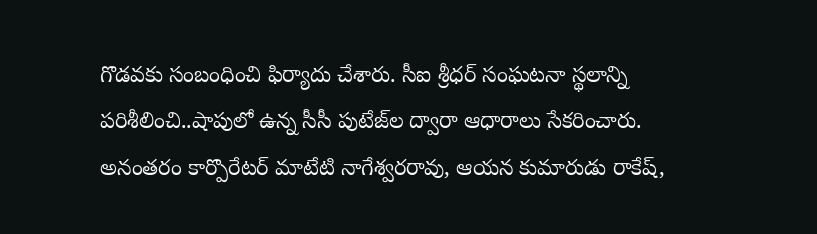గొడవకు సంబంధించి ఫిర్యాదు చేశారు. సీఐ శ్రీధర్‌ సంఘటనా స్థలాన్ని పరిశీలించి..షాపులో ఉన్న సీసీ పుటేజ్‌ల ద్వారా ఆధారాలు సేకరించారు. అనంతరం కార్పొరేటర్‌ మాటేటి నాగేశ్వరరావు, ఆయన కుమారుడు రాకేష్,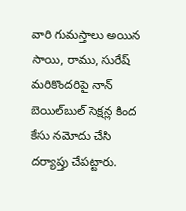వారి గుమస్తాలు అయిన సాయి, రాము, సురేష్‌ మరికొందరిపై నాన్‌ బెయిల్‌బుల్‌ సెక్షన్ల కింద కేసు నమోదు చేసి దర్యాప్తు చేపట్టారు.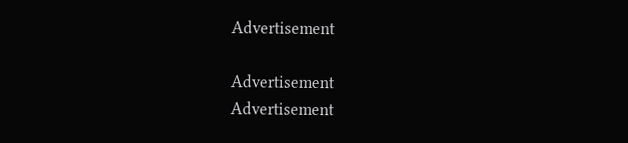Advertisement

Advertisement
Advertisement